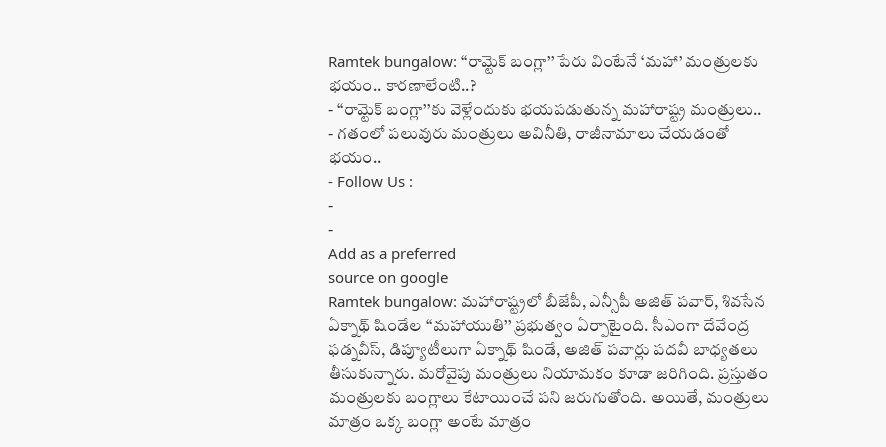Ramtek bungalow: ‘‘రామ్టెక్ బంగ్లా’’ పేరు వింటేనే ‘మహా’ మంత్రులకు భయం.. కారణాలేంటి..?
- ‘‘రామ్టెక్ బంగ్లా’’కు వెళ్లేందుకు భయపడుతున్న మహారాష్ట్ర మంత్రులు..
- గతంలో పలువురు మంత్రులు అవినీతి, రాజీనామాలు చేయడంతో భయం..
- Follow Us :
-
-
Add as a preferred
source on google
Ramtek bungalow: మహారాష్ట్రలో బీజేపీ, ఎన్సీపీ అజిత్ పవార్, శివసేన ఏక్నాథ్ షిండేల ‘‘మహాయుతి’’ ప్రభుత్వం ఏర్పాటైంది. సీఎంగా దేవేంద్ర ఫడ్నవీస్, డిప్యూటీలుగా ఏక్నాథ్ షిండే, అజిత్ పవార్లు పదవీ బాధ్యతలు తీసుకున్నారు. మరోవైపు మంత్రులు నియామకం కూడా జరిగింది. ప్రస్తుతం మంత్రులకు బంగ్లాలు కేటాయించే పని జరుగుతోంది. అయితే, మంత్రులు మాత్రం ఒక్క బంగ్లా అంటే మాత్రం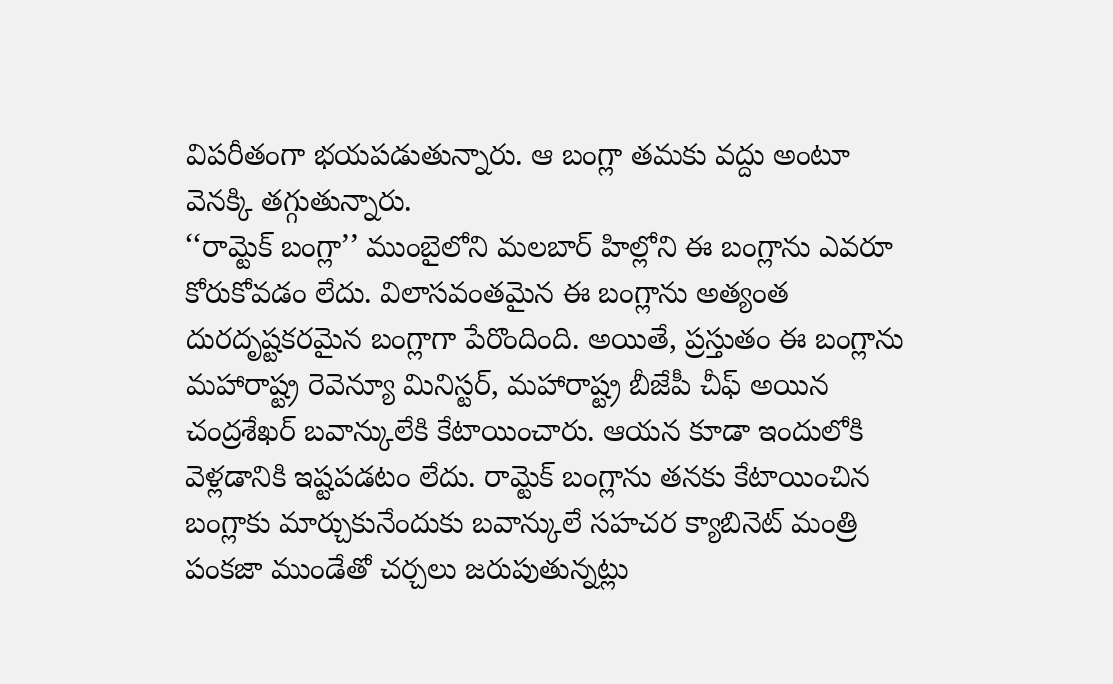విపరీతంగా భయపడుతున్నారు. ఆ బంగ్లా తమకు వద్దు అంటూ వెనక్కి తగ్గుతున్నారు.
‘‘రామ్టెక్ బంగ్లా’’ ముంబైలోని మలబార్ హిల్లోని ఈ బంగ్లాను ఎవరూ కోరుకోవడం లేదు. విలాసవంతమైన ఈ బంగ్లాను అత్యంత దురదృష్టకరమైన బంగ్లాగా పేరొందింది. అయితే, ప్రస్తుతం ఈ బంగ్లాను మహారాష్ట్ర రెవెన్యూ మినిస్టర్, మహారాష్ట్ర బీజేపీ చీఫ్ అయిన చంద్రశేఖర్ బవాన్కులేకి కేటాయించారు. ఆయన కూడా ఇందులోకి వెళ్లడానికి ఇష్టపడటం లేదు. రామ్టెక్ బంగ్లాను తనకు కేటాయించిన బంగ్లాకు మార్చుకునేందుకు బవాన్కులే సహచర క్యాబినెట్ మంత్రి పంకజా ముండేతో చర్చలు జరుపుతున్నట్లు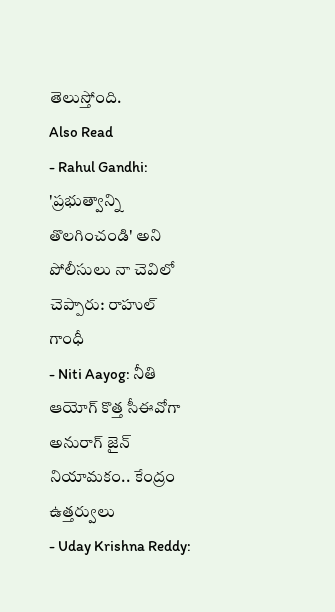తెలుస్తోంది.
Also Read
- Rahul Gandhi: 'ప్రభుత్వాన్ని తొలగించండి' అని పోలీసులు నా చెవిలో చెప్పారు: రాహుల్ గాంధీ
- Niti Aayog: నీతి ఆయోగ్ కొత్త సీఈవోగా అనురాగ్ జైన్ నియామకం.. కేంద్రం ఉత్తర్వులు
- Uday Krishna Reddy: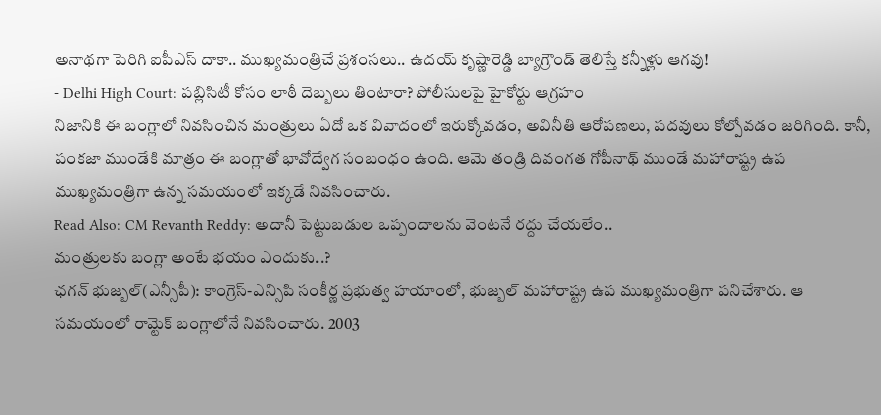అనాథగా పెరిగి ఐపీఎస్ దాకా.. ముఖ్యమంత్రిచే ప్రశంసలు.. ఉదయ్ కృష్ణారెడ్డి బ్యాగ్రౌండ్ తెలిస్తే కన్నీళ్లు ఆగవు!
- Delhi High Court: పబ్లిసిటీ కోసం లాఠీ దెబ్బలు తింటారా? పోలీసులపై హైకోర్టు ఆగ్రహం
నిజానికి ఈ బంగ్లాలో నివసించిన మంత్రులు ఏదో ఒక వివాదంలో ఇరుక్కోవడం, అవినీతి ఆరోపణలు, పదవులు కోల్పోవడం జరిగింది. కానీ, పంకజా ముండేకి మాత్రం ఈ బంగ్లాతో భావోద్వేగ సంబంధం ఉంది. ఆమె తండ్రి దివంగత గోపీనాథ్ ముండే మహారాష్ట్ర ఉప ముఖ్యమంత్రిగా ఉన్న సమయంలో ఇక్కడే నివసించారు.
Read Also: CM Revanth Reddy: అదానీ పెట్టుబడుల ఒప్పందాలను వెంటనే రద్దు చేయలేం..
మంత్రులకు బంగ్లా అంటే భయం ఎందుకు..?
ఛగన్ భుజ్బల్(ఎన్సీపీ): కాంగ్రెస్-ఎన్సిపి సంకీర్ణ ప్రభుత్వ హయాంలో, భుజ్బల్ మహారాష్ట్ర ఉప ముఖ్యమంత్రిగా పనిచేశారు. ఆ సమయంలో రామ్టెక్ బంగ్లాలోనే నివసించారు. 2003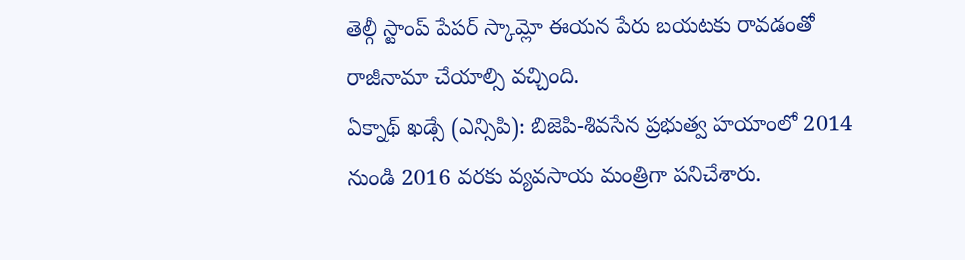తెల్గీ స్టాంప్ పేపర్ స్కామ్లో ఈయన పేరు బయటకు రావడంతో రాజీనామా చేయాల్సి వచ్చింది.
ఏక్నాథ్ ఖడ్సే (ఎన్సిపి): బిజెపి-శివసేన ప్రభుత్వ హయాంలో 2014 నుండి 2016 వరకు వ్యవసాయ మంత్రిగా పనిచేశారు.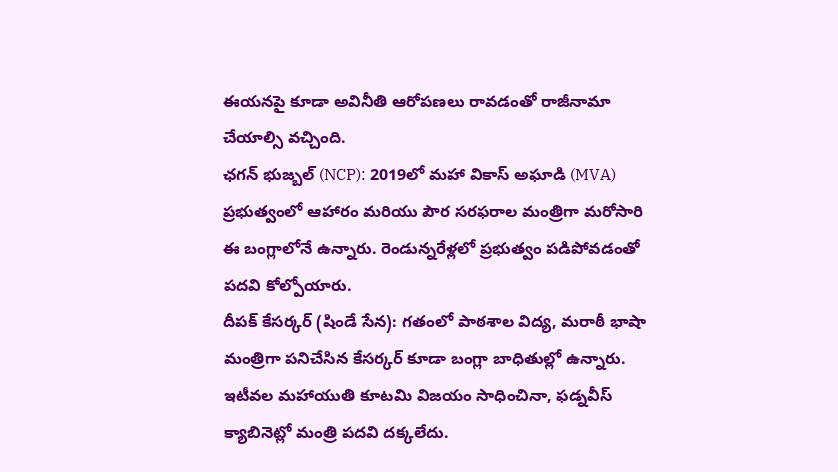ఈయనపై కూడా అవినీతి ఆరోపణలు రావడంతో రాజీనామా చేయాల్సి వచ్చింది.
ఛగన్ భుజ్బల్ (NCP): 2019లో మహా వికాస్ అఘాడి (MVA) ప్రభుత్వంలో ఆహారం మరియు పౌర సరఫరాల మంత్రిగా మరోసారి ఈ బంగ్లాలోనే ఉన్నారు. రెండున్నరేళ్లలో ప్రభుత్వం పడిపోవడంతో పదవి కోల్పోయారు.
దీపక్ కేసర్కర్ (షిండే సేన): గతంలో పాఠశాల విద్య, మరాఠీ భాషా మంత్రిగా పనిచేసిన కేసర్కర్ కూడా బంగ్లా బాధితుల్లో ఉన్నారు. ఇటీవల మహాయుతి కూటమి విజయం సాధించినా, ఫడ్నవీస్ క్యాబినెట్లో మంత్రి పదవి దక్కలేదు.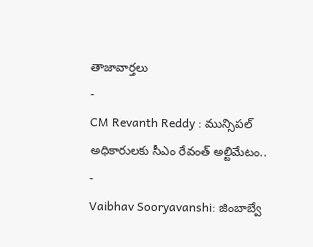తాజావార్తలు
-
CM Revanth Reddy : మున్సిపల్ అధికారులకు సీఎం రేవంత్ అల్టిమేటం..
-
Vaibhav Sooryavanshi: జింబాబ్వే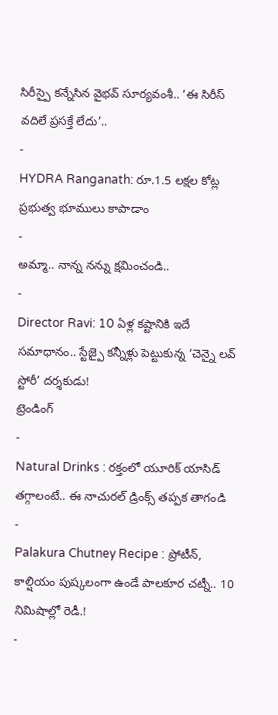సిరీస్పై కన్నేసిన వైభవ్ సూర్యవంశీ.. ‘ఈ సిరీస్ వదిలే ప్రసక్తే లేదు’..
-
HYDRA Ranganath: రూ.1.5 లక్షల కోట్ల ప్రభుత్వ భూములు కాపాడాం
-
అమ్మా.. నాన్న నన్ను క్షమించండి..
-
Director Ravi: 10 ఏళ్ల కష్టానికి ఇదే సమాధానం.. స్టేజ్పై కన్నీళ్లు పెట్టుకున్న ‘చెన్నై లవ్ స్టోరీ’ దర్శకుడు!
ట్రెండింగ్
-
Natural Drinks : రక్తంలో యూరిక్ యాసిడ్ తగ్గాలంటే.. ఈ నాచురల్ డ్రింక్స్ తప్పక తాగండి
-
Palakura Chutney Recipe : ప్రోటీన్, కాల్షియం పుష్కలంగా ఉండే పాలకూర చట్నీ.. 10 నిమిషాల్లో రెడీ.!
-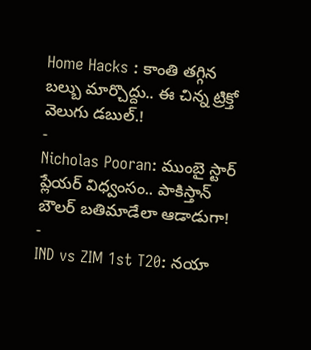Home Hacks : కాంతి తగ్గిన బల్బు మార్చొద్దు.. ఈ చిన్న ట్రిక్తో వెలుగు డబుల్.!
-
Nicholas Pooran: ముంబై స్టార్ ప్లేయర్ విధ్వంసం.. పాకిస్తాన్ బౌలర్ బతిమాడేలా ఆడాడుగా!
-
IND vs ZIM 1st T20: నయా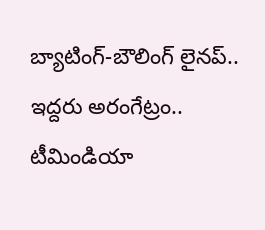బ్యాటింగ్-బౌలింగ్ లైనప్.. ఇద్దరు అరంగేట్రం.. టీమిండియా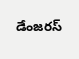డేంజరస్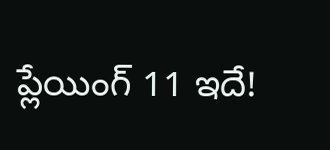ప్లేయింగ్ 11 ఇదే!